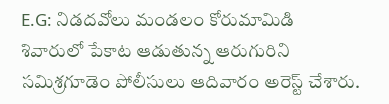E.G: నిడదవోలు మండలం కోరుమామిడి శివారులో పేకాట ఆడుతున్న ఆరుగురిని సమిశ్రగూడెం పోలీసులు ఆదివారం అరెస్ట్ చేశారు.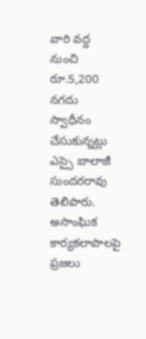వారి వద్ద నుంచి రూ.5,200 నగదు స్వాధీనం చేసుకున్నట్లు ఎస్సై బాలాజీ సుందరరావు తెలిపారు. అసాంఘిక కార్యకలాపాలపై ప్రజలు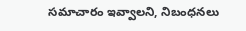సమాచారం ఇవ్వాలని, నిబంధనలు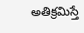అతిక్రమిస్తే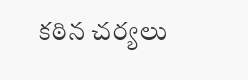కఠిన చర్యలు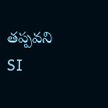తప్పవని SI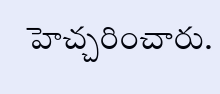హెచ్చరించారు.